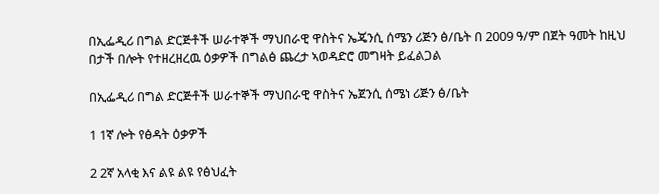በኢፌዲሪ በግል ድርጅቶች ሠራተኞች ማህበራዊ ዋስትና ኤጄንሲ ሰሜን ሪጅን ፅ/ቤት በ 2009 ዓ/ም በጀት ዓመት ከዚህ በታች በሎት የተዘረዘረዉ ዕቃዎች በግልፅ ጨረታ ኣወዳድሮ መግዛት ይፈልጋል

በኢፌዲሪ በግል ድርጅቶች ሠራተኞች ማህበራዊ ዋስትና ኤጀንሲ ሰሜነ ሪጅን ፅ/ቤት

1 1ኛ ሎት የፅዳት ዕቃዎች

2 2ኛ አላቂ እና ልዩ ልዩ የፅህፈት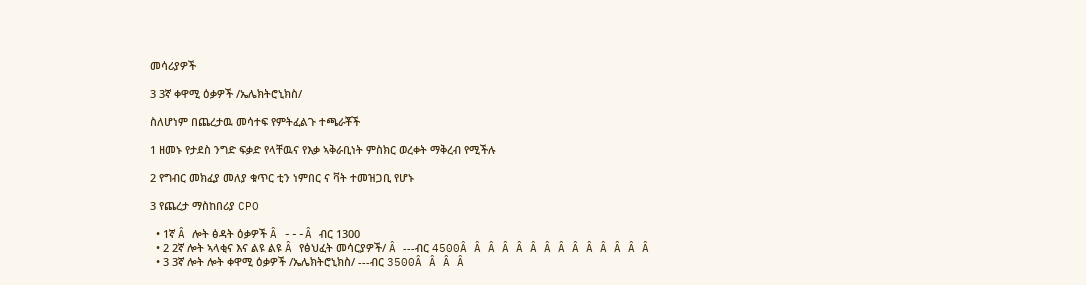መሳሪያዎች

3 3ኛ ቀዋሚ ዕቃዎች /ኤሌክትሮኒክስ/

ስለሆነም በጨረታዉ መሳተፍ የምትፈልጉ ተጫራቾች

1 ዘመኑ የታደስ ንግድ ፍቃድ የላቸዉና የእቃ ኣቅራቢነት ምስክር ወረቀት ማቅረብ የሚችሉ

2 የግብር መክፈያ መለያ ቁጥር ቲን ነምበር ና ቫት ተመዝጋቢ የሆኑ

3 የጨረታ ማስከበሪያ CPO

  • 1ኛ Â ሎት ፅዳት ዕቃዎች Â ---Â ብር 1300
  • 2 2ኛ ሎት ኣላቂና እና ልዩ ልዩ Â የፅህፈት መሳርያዎች/ Â ---ብር 4500Â Â Â Â Â Â Â Â Â Â Â Â Â Â
  • 3 3ኛ ሎት ሎት ቀዋሚ ዕቃዎች /ኤሌክትሮኒክስ/ ---ብር 3500Â Â Â Â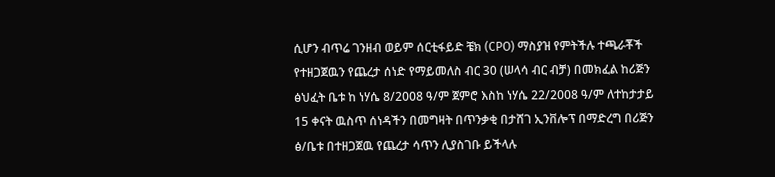ሲሆን ብጥሬ ገንዘብ ወይም ሰርቲፋይድ ቼክ (CPO) ማስያዝ የምትችሉ ተጫራቾች የተዘጋጀዉን የጨረታ ሰነድ የማይመለስ ብር 30 (ሠላሳ ብር ብቻ) በመክፈል ከሪጅን ፅህፈት ቤቱ ከ ነሃሴ 8/2008 ዓ/ም ጀምሮ እስከ ነሃሴ 22/2008 ዓ/ም ለተከታታይ 15 ቀናት ዉስጥ ሰነዳችን በመግዛት በጥንቃቂ በታሸገ ኢንቨሎፕ በማድረግ በሪጅን ፅ/ቤቱ በተዘጋጀዉ የጨረታ ሳጥን ሊያስገቡ ይችላሉ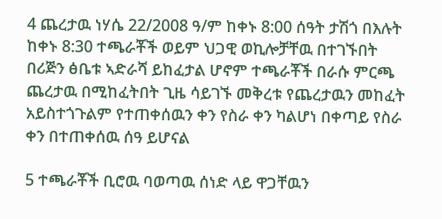4 ጨረታዉ ነሃሴ 22/2008 ዓ/ም ከቀኑ 8:00 ሰዓት ታሽጎ በእሉት ከቀኑ 8:30 ተጫራቾች ወይም ህጋዊ ወኪሎቻቸዉ በተገኙበት በሪጅን ፅቤቱ ኣድራሻ ይከፈታል ሆኖም ተጫራቾች በራሱ ምርጫ ጨረታዉ በሚከፈትበት ጊዜ ሳይገኙ መቅረቱ የጨረታዉን መከፈት አይስተጎጉልም የተጠቀሰዉን ቀን የስራ ቀን ካልሆነ በቀጣይ የስራ ቀን በተጠቀሰዉ ሰዓ ይሆናል

5 ተጫራቾች ቢሮዉ ባወጣዉ ሰነድ ላይ ዋጋቸዉን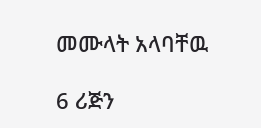መሙላት አላባቸዉ

6 ሪጅን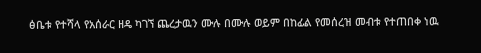ፅቤቱ የተሻላ የአሰራር ዘዴ ካገኘ ጨረታዉን ሙሉ በሙሉ ወይም በከፊል የመሰረዝ መብቱ የተጠበቀ ነዉ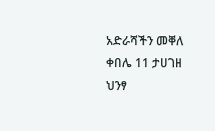አድራሻችን መቐለ ቀበሌ 11 ታሀገዘ ህንፃ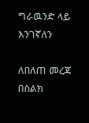ግራዉንድ ላይ እንገኛለን

ለበለጠ መረጃ በስልክ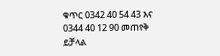ቁጥር 0342 40 54 43 እና 0344 40 12 90 መጠየቅ ይቻላል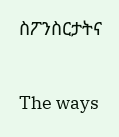ስፖንስርታትና

The ways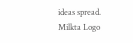ideas spread.
Milkta Logo